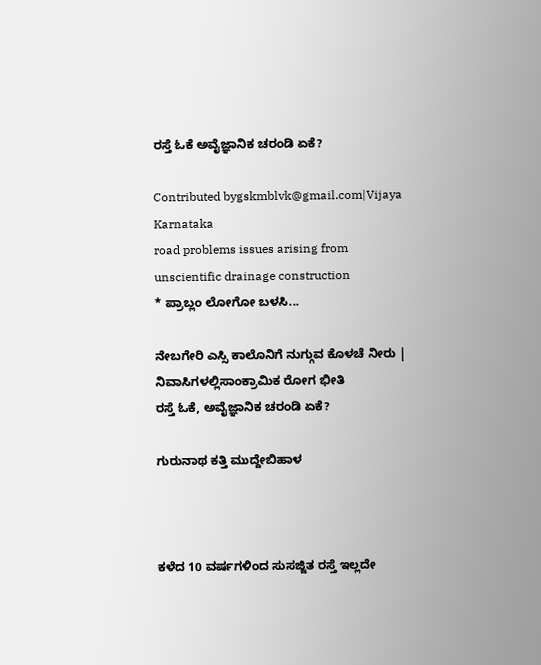ರಸ್ತೆ ಓಕೆ ಅವೈಜ್ಞಾನಿಕ ಚರಂಡಿ ಏಕೆ?

Contributed bygskmblvk@gmail.com|Vijaya Karnataka
road problems issues arising from unscientific drainage construction
* ಪ್ರಾಬ್ಲಂ ಲೋಗೋ ಬಳಸಿ...

ನೇಬಗೇರಿ ಎಸ್ಸಿ ಕಾಲೊನಿಗೆ ನುಗ್ಗುವ ಕೊಳಚೆ ನೀರು | ನಿವಾಸಿಗಳಲ್ಲಿಸಾಂಕ್ರಾಮಿಕ ರೋಗ ಭೀತಿ
ರಸ್ತೆ ಓಕೆ, ಅವೈಜ್ಞಾನಿಕ ಚರಂಡಿ ಏಕೆ?

ಗುರುನಾಥ ಕತ್ತಿ ಮುದ್ದೇಬಿಹಾಳ



ಕಳೆದ 10 ವರ್ಷಗಳಿಂದ ಸುಸಜ್ಜಿತ ರಸ್ತೆ ಇಲ್ಲದೇ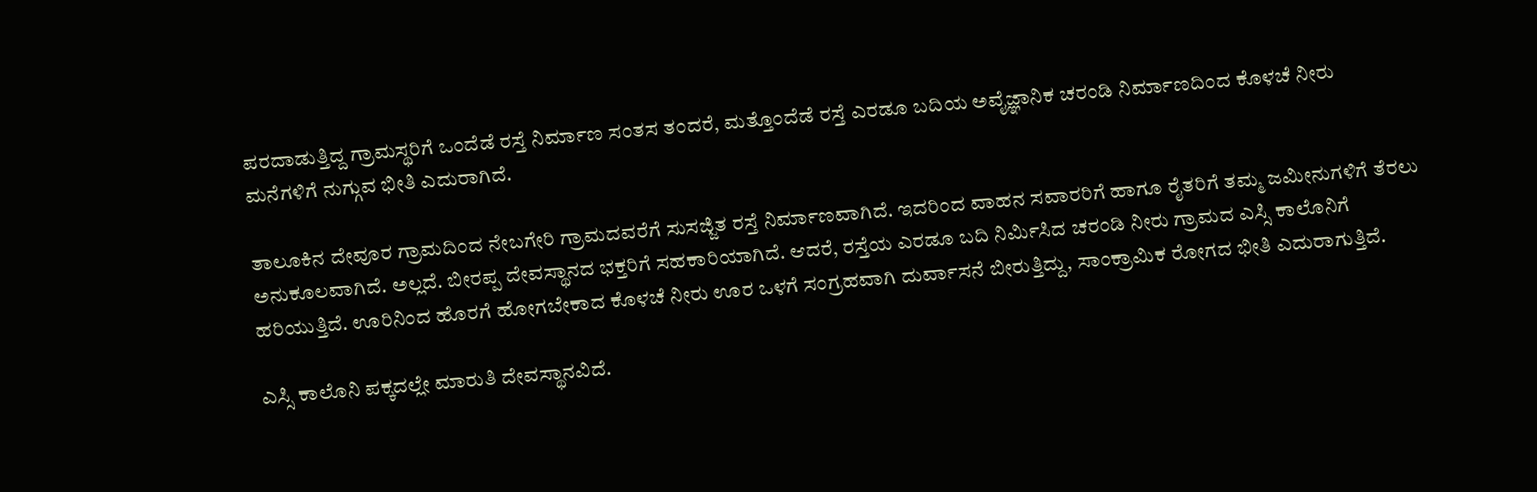ಪರದಾಡುತ್ತಿದ್ದ ಗ್ರಾಮಸ್ಥರಿಗೆ ಒಂದೆಡೆ ರಸ್ತೆ ನಿರ್ಮಾಣ ಸಂತಸ ತಂದರೆ, ಮತ್ತೊಂದೆಡೆ ರಸ್ತೆ ಎರಡೂ ಬದಿಯ ಅವೈಜ್ಞಾನಿಕ ಚರಂಡಿ ನಿರ್ಮಾಣದಿಂದ ಕೊಳಚೆ ನೀರು ಮನೆಗಳಿಗೆ ನುಗ್ಗುವ ಭೀತಿ ಎದುರಾಗಿದೆ.

ತಾಲೂಕಿನ ದೇವೂರ ಗ್ರಾಮದಿಂದ ನೇಬಗೇರಿ ಗ್ರಾಮದವರೆಗೆ ಸುಸಜ್ಜಿತ ರಸ್ತೆ ನಿರ್ಮಾಣವಾಗಿದೆ. ಇದರಿಂದ ವಾಹನ ಸವಾರರಿಗೆ ಹಾಗೂ ರೈತರಿಗೆ ತಮ್ಮ ಜಮೀನುಗಳಿಗೆ ತೆರಲು ಅನುಕೂಲವಾಗಿದೆ. ಅಲ್ಲದೆ. ಬೀರಪ್ಪ ದೇವಸ್ಥಾನದ ಭಕ್ತರಿಗೆ ಸಹಕಾರಿಯಾಗಿದೆ. ಆದರೆ, ರಸ್ತೆಯ ಎರಡೂ ಬದಿ ನಿರ್ಮಿಸಿದ ಚರಂಡಿ ನೀರು ಗ್ರಾಮದ ಎಸ್ಸಿ ಕಾಲೊನಿಗೆ ಹರಿಯುತ್ತಿದೆ. ಊರಿನಿಂದ ಹೊರಗೆ ಹೋಗಬೇಕಾದ ಕೊಳಚೆ ನೀರು ಊರ ಒಳಗೆ ಸಂಗ್ರಹವಾಗಿ ದುರ್ವಾಸನೆ ಬೀರುತ್ತಿದ್ದು, ಸಾಂಕ್ರಾಮಿಕ ರೋಗದ ಭೀತಿ ಎದುರಾಗುತ್ತಿದೆ.

ಎಸ್ಸಿ ಕಾಲೊನಿ ಪಕ್ಕದಲ್ಲೇ ಮಾರುತಿ ದೇವಸ್ಥಾನವಿದೆ.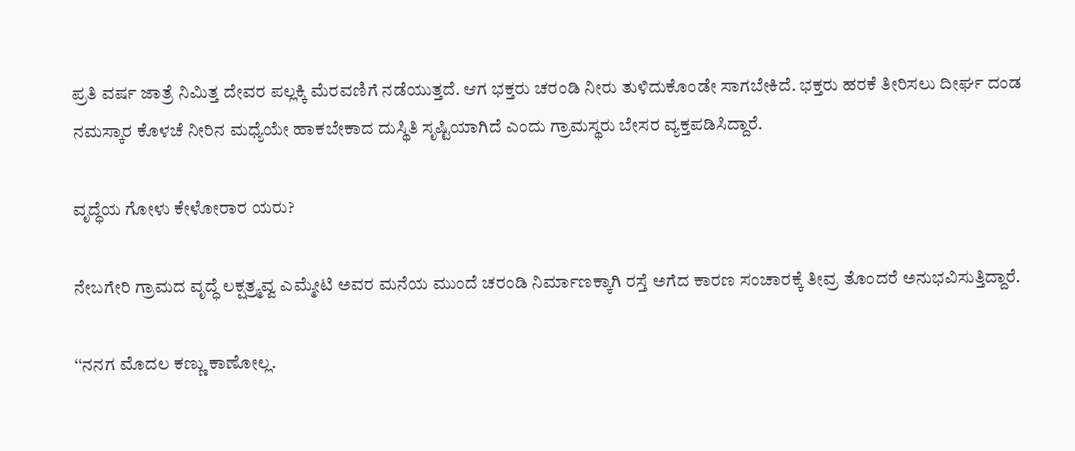ಪ್ರತಿ ವರ್ಷ ಜಾತ್ರೆ ನಿಮಿತ್ತ ದೇವರ ಪಲ್ಲಕ್ಕಿ ಮೆರವಣಿಗೆ ನಡೆಯುತ್ತದೆ. ಆಗ ಭಕ್ತರು ಚರಂಡಿ ನೀರು ತುಳಿದುಕೊಂಡೇ ಸಾಗಬೇಕಿದೆ. ಭಕ್ತರು ಹರಕೆ ತೀರಿಸಲು ದೀರ್ಘ ದಂಡ ನಮಸ್ಕಾರ ಕೊಳಚೆ ನೀರಿನ ಮಧ್ಯೆಯೇ ಹಾಕಬೇಕಾದ ದುಸ್ಥಿತಿ ಸೃಷ್ಟಿಯಾಗಿದೆ ಎಂದು ಗ್ರಾಮಸ್ಥರು ಬೇಸರ ವ್ಯಕ್ತಪಡಿಸಿದ್ದಾರೆ.

ವೃದ್ಧೆಯ ಗೋಳು ಕೇಳೋರಾರ ಯರು?

ನೇಬಗೇರಿ ಗ್ರಾಮದ ವೃದ್ಧೆ ಲಕ್ಷತ್ರ್ಮವ್ವ ಎಮ್ಮೇಟಿ ಅವರ ಮನೆಯ ಮುಂದೆ ಚರಂಡಿ ನಿರ್ಮಾಣಕ್ಕಾಗಿ ರಸ್ತೆ ಅಗೆದ ಕಾರಣ ಸಂಚಾರಕ್ಕೆ ತೀವ್ರ ತೊಂದರೆ ಅನುಭವಿಸುತ್ತಿದ್ದಾರೆ.

‘‘ನನಗ ಮೊದಲ ಕಣ್ಣು ಕಾಣೋಲ್ಲ.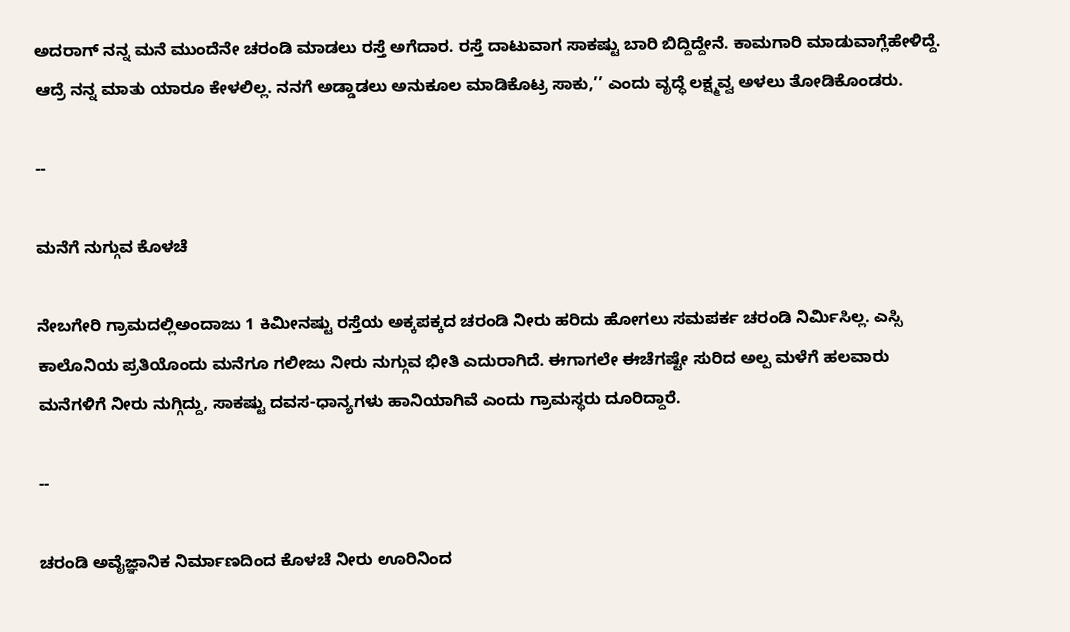ಅದರಾಗ್ ನನ್ನ ಮನೆ ಮುಂದೆನೇ ಚರಂಡಿ ಮಾಡಲು ರಸ್ತೆ ಅಗೆದಾರ. ರಸ್ತೆ ದಾಟುವಾಗ ಸಾಕಷ್ಟು ಬಾರಿ ಬಿದ್ದಿದ್ದೇನೆ. ಕಾಮಗಾರಿ ಮಾಡುವಾಗ್ಲೆಹೇಳಿದ್ದೆ. ಆದ್ರೆ ನನ್ನ ಮಾತು ಯಾರೂ ಕೇಳಲಿಲ್ಲ. ನನಗೆ ಅಡ್ಡಾಡಲು ಅನುಕೂಲ ಮಾಡಿಕೊಟ್ರ ಸಾಕು,’’ ಎಂದು ವೃದ್ಧೆ ಲಕ್ಷ್ಮವ್ವ ಅಳಲು ತೋಡಿಕೊಂಡರು.

--

ಮನೆಗೆ ನುಗ್ಗುವ ಕೊಳಚೆ

ನೇಬಗೇರಿ ಗ್ರಾಮದಲ್ಲಿಅಂದಾಜು 1 ಕಿಮೀನಷ್ಟು ರಸ್ತೆಯ ಅಕ್ಕಪಕ್ಕದ ಚರಂಡಿ ನೀರು ಹರಿದು ಹೋಗಲು ಸಮಪರ್ಕ ಚರಂಡಿ ನಿರ್ಮಿಸಿಲ್ಲ. ಎಸ್ಸಿ ಕಾಲೊನಿಯ ಪ್ರತಿಯೊಂದು ಮನೆಗೂ ಗಲೀಜು ನೀರು ನುಗ್ಗುವ ಭೀತಿ ಎದುರಾಗಿದೆ. ಈಗಾಗಲೇ ಈಚೆಗಷ್ಟೇ ಸುರಿದ ಅಲ್ಪ ಮಳೆಗೆ ಹಲವಾರು ಮನೆಗಳಿಗೆ ನೀರು ನುಗ್ಗಿದ್ದು, ಸಾಕಷ್ಟು ದವಸ-ಧಾನ್ಯಗಳು ಹಾನಿಯಾಗಿವೆ ಎಂದು ಗ್ರಾಮಸ್ಥರು ದೂರಿದ್ದಾರೆ.

--

ಚರಂಡಿ ಅವೈಜ್ಞಾನಿಕ ನಿರ್ಮಾಣದಿಂದ ಕೊಳಚೆ ನೀರು ಊರಿನಿಂದ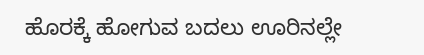ಹೊರಕ್ಕೆ ಹೋಗುವ ಬದಲು ಊರಿನಲ್ಲೇ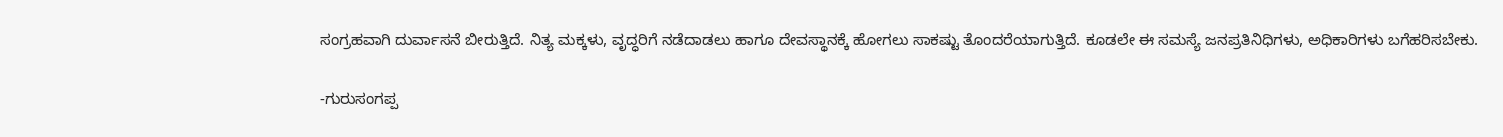ಸಂಗ್ರಹವಾಗಿ ದುರ್ವಾಸನೆ ಬೀರುತ್ತಿದೆ. ನಿತ್ಯ ಮಕ್ಕಳು, ವೃದ್ಧರಿಗೆ ನಡೆದಾಡಲು ಹಾಗೂ ದೇವಸ್ಥಾನಕ್ಕೆ ಹೋಗಲು ಸಾಕಷ್ಟು ತೊಂದರೆಯಾಗುತ್ತಿದೆ. ಕೂಡಲೇ ಈ ಸಮಸ್ಯೆ ಜನಪ್ರತಿನಿಧಿಗಳು, ಅಧಿಕಾರಿಗಳು ಬಗೆಹರಿಸಬೇಕು.

-ಗುರುಸಂಗಪ್ಪ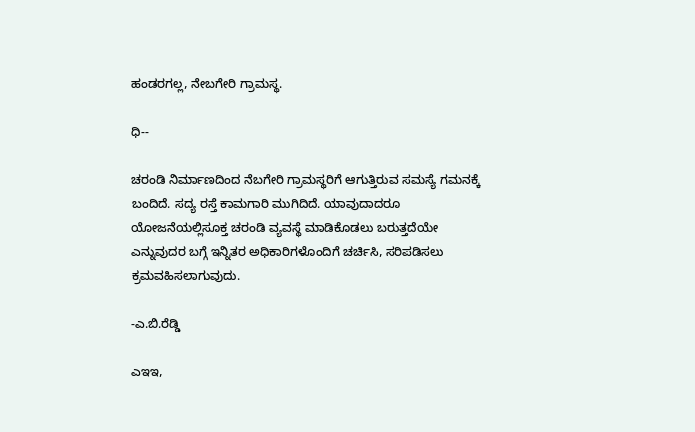ಹಂಡರಗಲ್ಲ, ನೇಬಗೇರಿ ಗ್ರಾಮಸ್ಥ.

ಧಿ--

ಚರಂಡಿ ನಿರ್ಮಾಣದಿಂದ ನೆಬಗೇರಿ ಗ್ರಾಮಸ್ಥರಿಗೆ ಆಗುತ್ತಿರುವ ಸಮಸ್ಯೆ ಗಮನಕ್ಕೆ ಬಂದಿದೆ. ಸದ್ಯ ರಸ್ತೆ ಕಾಮಗಾರಿ ಮುಗಿದಿದೆ. ಯಾವುದಾದರೂ ಯೋಜನೆಯಲ್ಲಿಸೂಕ್ತ ಚರಂಡಿ ವ್ಯವಸ್ಥೆ ಮಾಡಿಕೊಡಲು ಬರುತ್ತದೆಯೇ ಎನ್ನುವುದರ ಬಗ್ಗೆ ಇನ್ನಿತರ ಅಧಿಕಾರಿಗಳೊಂದಿಗೆ ಚರ್ಚಿಸಿ, ಸರಿಪಡಿಸಲು ಕ್ರಮವಹಿಸಲಾಗುವುದು.

-ಎ.ಬಿ.ರೆಡ್ಡಿ

ಎಇಇ,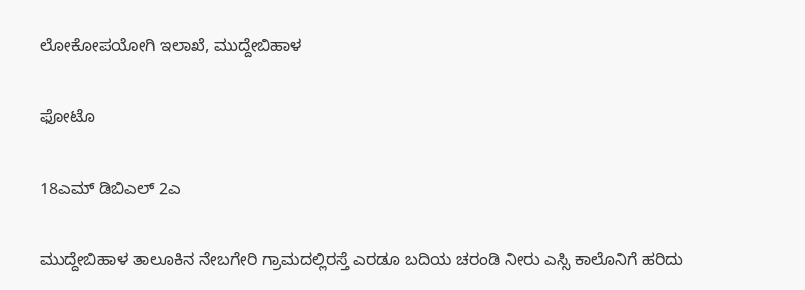ಲೋಕೋಪಯೋಗಿ ಇಲಾಖೆ, ಮುದ್ದೇಬಿಹಾಳ

ಫೋಟೊ

18ಎಮ್ ಡಿಬಿಎಲ್ 2ಎ

ಮುದ್ದೇಬಿಹಾಳ ತಾಲೂಕಿನ ನೇಬಗೇರಿ ಗ್ರಾಮದಲ್ಲಿರಸ್ತೆ ಎರಡೂ ಬದಿಯ ಚರಂಡಿ ನೀರು ಎಸ್ಸಿ ಕಾಲೊನಿಗೆ ಹರಿದು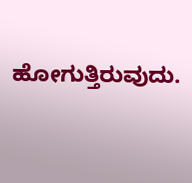ಹೋಗುತ್ತಿರುವುದು.